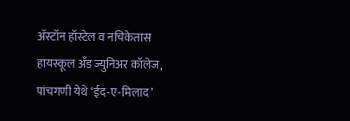अ‍ॅस्टॉन हॉस्टेल व नचिकेतास हायस्कूल अँड ज्युनिअर कॉलेज, पांचगणी येथे ‘ईद-ए-मिलाद’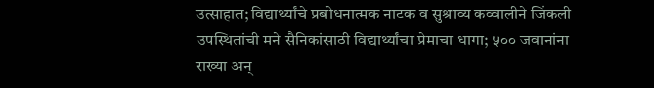उत्साहात; विद्यार्थ्यांचे प्रबोधनात्मक नाटक व सुश्राव्य कव्वालीने जिंकली उपस्थितांची मने सैनिकांसाठी विद्यार्थ्यांचा प्रेमाचा धागा; ५०० जवानांना राख्या अन्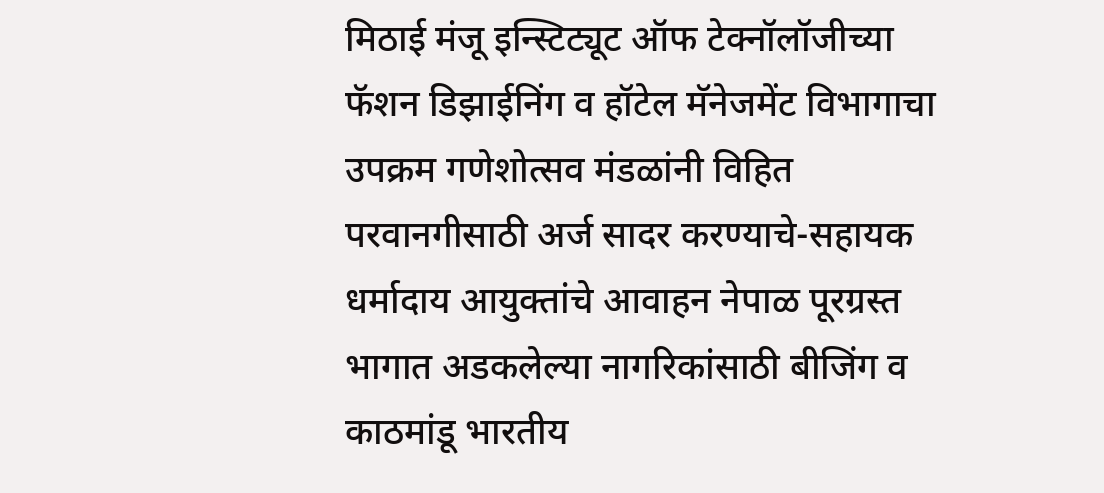मिठाई मंजू इन्स्टिट्यूट ऑफ टेक्नॉलॉजीच्या फॅशन डिझाईनिंग व हॉटेल मॅनेजमेंट विभागाचा उपक्रम गणेशोत्सव मंडळांनी विहित परवानगीसाठी अर्ज सादर करण्याचे-सहायक धर्मादाय आयुक्तांचे आवाहन नेपाळ पूरग्रस्त भागात अडकलेल्या नागरिकांसाठी बीजिंग व काठमांडू भारतीय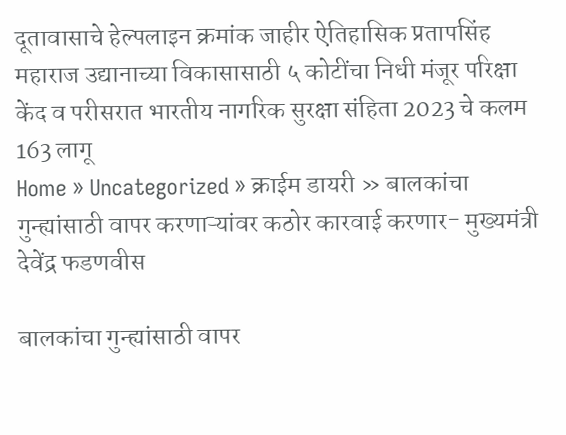दूतावासाचे हेल्पलाइन क्रमांक जाहीर ऐतिहासिक प्रतापसिंह महाराज उद्यानाच्या विकासासाठी ५ कोटींचा निधी मंजूर परिक्षा केंद व परीसरात भारतीय नागरिक सुरक्षा संहिता 2023 चे कलम 163 लागू
Home » Uncategorized » क्राईम डायरी » बालकांचा गुन्ह्यांसाठी वापर करणाऱ्यांवर कठोर कारवाई करणार- मुख्यमंत्री देवेंद्र फडणवीस

बालकांचा गुन्ह्यांसाठी वापर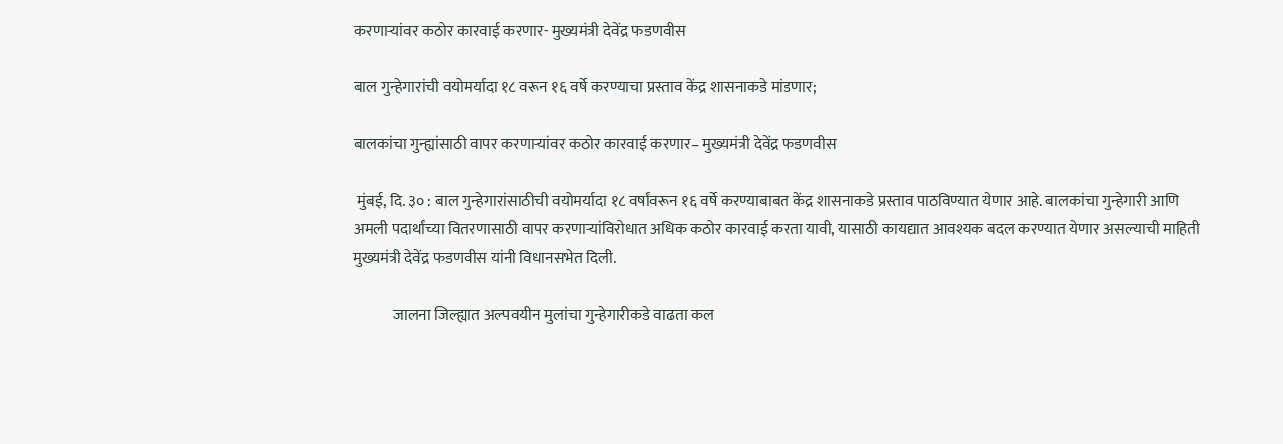करणाऱ्यांवर कठोर कारवाई करणार- मुख्यमंत्री देवेंद्र फडणवीस

बाल गुन्हेगारांची वयोमर्यादा १८ वरून १६ वर्षे करण्याचा प्रस्ताव केंद्र शासनाकडे मांडणार;

बालकांचा गुन्ह्यांसाठी वापर करणाऱ्यांवर कठोर कारवाई करणार– मुख्यमंत्री देवेंद्र फडणवीस

 मुंबई, दि. ३० : बाल गुन्हेगारांसाठीची वयोमर्यादा १८ वर्षांवरून १६ वर्षे करण्याबाबत केंद्र शासनाकडे प्रस्ताव पाठविण्यात येणार आहे. बालकांचा गुन्हेगारी आणि अमली पदार्थांच्या वितरणासाठी वापर करणाऱ्यांविरोधात अधिक कठोर कारवाई करता यावी, यासाठी कायद्यात आवश्यक बदल करण्यात येणार असल्याची माहिती मुख्यमंत्री देवेंद्र फडणवीस यांनी विधानसभेत दिली.

             जालना जिल्ह्यात अल्पवयीन मुलांचा गुन्हेगारीकडे वाढता कल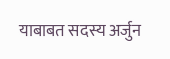याबाबत सदस्य अर्जुन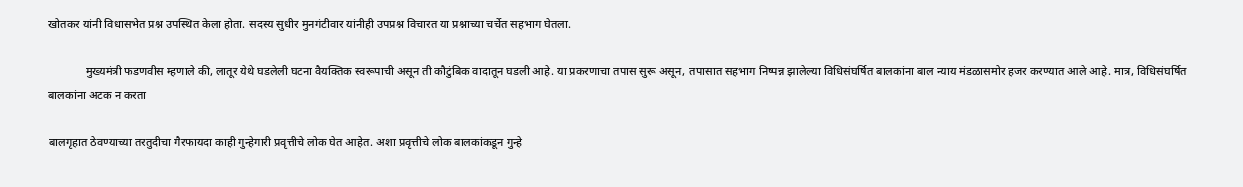खोतकर यांनी विधासभेत प्रश्न उपस्थित केला होता. सदस्य सुधीर मुनगंटीवार यांनीही उपप्रश्न विचारत या प्रश्नाच्या चर्चेत सहभाग घेतला.

             मुख्यमंत्री फडणवीस म्हणाले की, लातूर येथे घडलेली घटना वैयक्तिक स्वरूपाची असून ती कौटुंबिक वादातून घडली आहे. या प्रकरणाचा तपास सुरू असून, तपासात सहभाग निष्पन्न झालेल्या विधिसंघर्षित बालकांना बाल न्याय मंडळासमोर हजर करण्यात आले आहे. मात्र, विधिसंघर्षित बालकांना अटक न करता

बालगृहात ठेवण्याच्या तरतुदीचा गैरफायदा काही गुन्हेगारी प्रवृत्तीचे लोक घेत आहेत. अशा प्रवृत्तीचे लोक बालकांकडून गुन्हे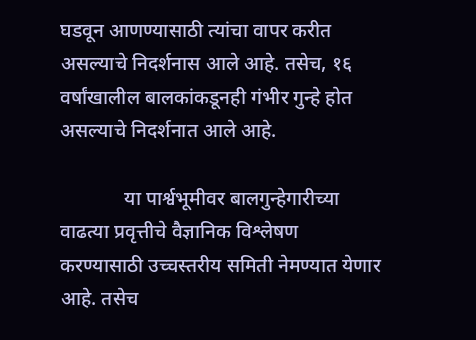घडवून आणण्यासाठी त्यांचा वापर करीत असल्याचे निदर्शनास आले आहे. तसेच, १६ वर्षांखालील बालकांकडूनही गंभीर गुन्हे होत असल्याचे निदर्शनात आले आहे.

             या पार्श्वभूमीवर बालगुन्हेगारीच्या वाढत्या प्रवृत्तीचे वैज्ञानिक विश्लेषण करण्यासाठी उच्चस्तरीय समिती नेमण्यात येणार आहे. तसेच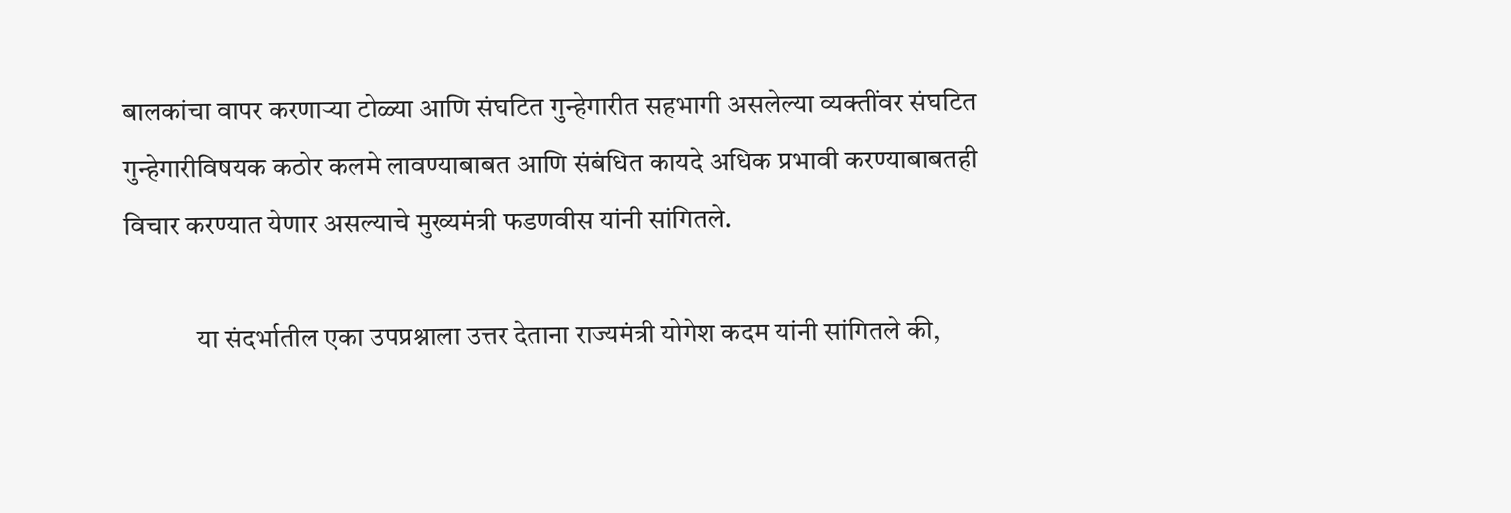बालकांचा वापर करणाऱ्या टोळ्या आणि संघटित गुन्हेगारीत सहभागी असलेल्या व्यक्तींवर संघटित गुन्हेगारीविषयक कठोर कलमे लावण्याबाबत आणि संबंधित कायदे अधिक प्रभावी करण्याबाबतही विचार करण्यात येणार असल्याचे मुख्यमंत्री फडणवीस यांनी सांगितले.

             या संदर्भातील एका उपप्रश्नाला उत्तर देताना राज्यमंत्री योगेश कदम यांनी सांगितले की,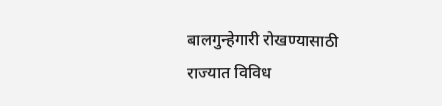बालगुन्हेगारी रोखण्यासाठी राज्यात विविध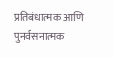प्रतिबंधात्मक आणि पुनर्वसनात्मक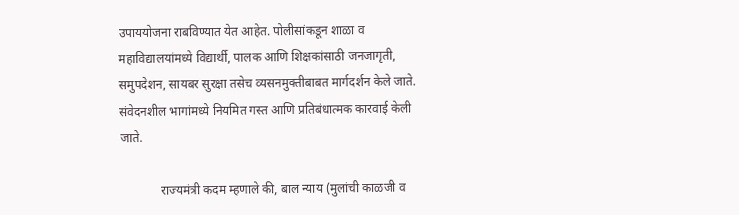उपाययोजना राबविण्यात येत आहेत. पोलीसांकडून शाळा व महाविद्यालयांमध्ये विद्यार्थी, पालक आणि शिक्षकांसाठी जनजागृती, समुपदेशन, सायबर सुरक्षा तसेच व्यसनमुक्तीबाबत मार्गदर्शन केले जाते. संवेदनशील भागांमध्ये नियमित गस्त आणि प्रतिबंधात्मक कारवाई केली जाते.

             राज्यमंत्री कदम म्हणाले की, बाल न्याय (मुलांची काळजी व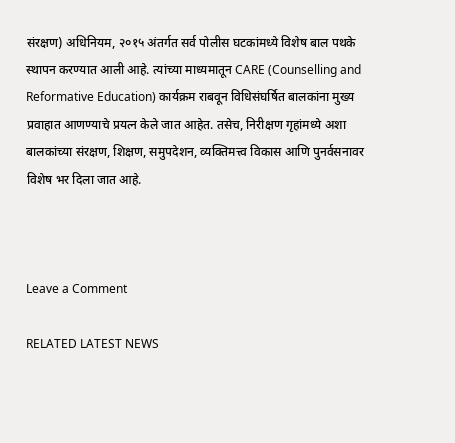संरक्षण) अधिनियम, २०१५ अंतर्गत सर्व पोलीस घटकांमध्ये विशेष बाल पथके स्थापन करण्यात आली आहे. त्यांच्या माध्यमातून CARE (Counselling and Reformative Education) कार्यक्रम राबवून विधिसंघर्षित बालकांना मुख्य प्रवाहात आणण्याचे प्रयत्न केले जात आहेत. तसेच, निरीक्षण गृहांमध्ये अशा बालकांच्या संरक्षण, शिक्षण, समुपदेशन, व्यक्तिमत्त्व विकास आणि पुनर्वसनावर विशेष भर दिला जात आहे.



Leave a Comment

RELATED LATEST NEWS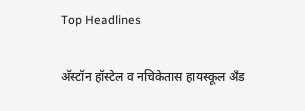Top Headlines

अ‍ॅस्टॉन हॉस्टेल व नचिकेतास हायस्कूल अँड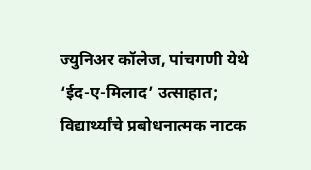ज्युनिअर कॉलेज, पांचगणी येथे ‘ईद-ए-मिलाद’ उत्साहात; विद्यार्थ्यांचे प्रबोधनात्मक नाटक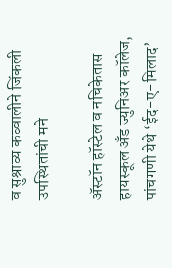व सुश्राव्य कव्वालीने जिंकली उपस्थितांची मने

अ‍ॅस्टॉन हॉस्टेल व नचिकेतास हायस्कूल अँड ज्युनिअर कॉलेज, पांचगणी येथे ‘ईद-ए-मिलाद’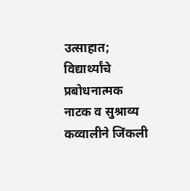उत्साहात; विद्यार्थ्यांचे प्रबोधनात्मक नाटक व सुश्राव्य कव्वालीने जिंकली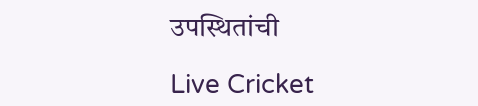उपस्थितांची

Live Cricket